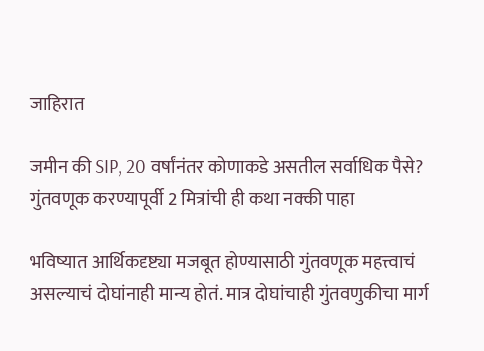जाहिरात

जमीन की SIP, 20 वर्षांनंतर कोणाकडे असतील सर्वाधिक पैसे? गुंतवणूक करण्यापूर्वी 2 मित्रांची ही कथा नक्की पाहा

भविष्यात आर्थिकदृष्ट्या मजबूत होण्यासाठी गुंतवणूक महत्त्वाचं असल्याचं दोघांनाही मान्य होतं. मात्र दोघांचाही गुंतवणुकीचा मार्ग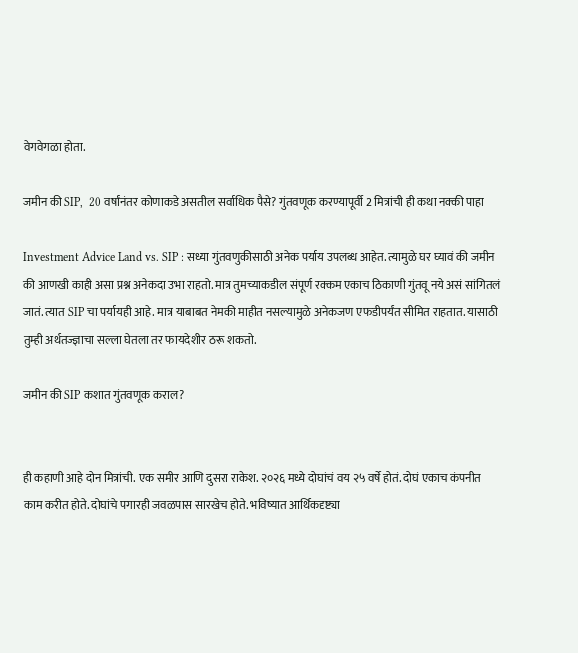वेगवेगळा होता.

जमीन की SIP,  20 वर्षांनंतर कोणाकडे असतील सर्वाधिक पैसे? गुंतवणूक करण्यापूर्वी 2 मित्रांची ही कथा नक्की पाहा

Investment Advice Land vs. SIP : सध्या गुंतवणुकीसाठी अनेक पर्याय उपलब्ध आहेत. त्यामुळे घर घ्यावं की जमीन की आणखी काही असा प्रश्न अनेकदा उभा राहतो. मात्र तुमच्याकडील संपूर्ण रक्कम एकाच ठिकाणी गुंतवू नये असं सांगितलं जातं. त्यात SIP चा पर्यायही आहे. मात्र याबाबत नेमकी माहीत नसल्यामुळे अनेकजण एफडीपर्यंत सीमित राहतात. यासाठी तुम्ही अर्थतज्ज्ञाचा सल्ला घेतला तर फायदेशीर ठरू शकतो.

जमीन की SIP कशात गुंतवणूक कराल?


ही कहाणी आहे दोन मित्रांची. एक समीर आणि दुसरा राकेश. २०२६ मध्ये दोघांचं वय २५ वर्षे होतं. दोघं एकाच कंपनीत काम करीत होते. दोघांचे पगारही जवळपास सारखेच होते. भविष्यात आर्थिकदृष्ट्या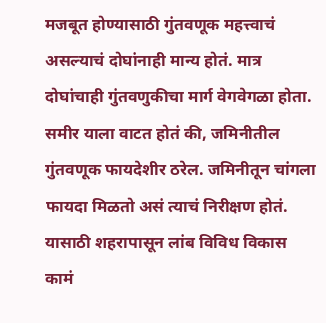मजबूत होण्यासाठी गुंतवणूक महत्त्वाचं असल्याचं दोघांनाही मान्य होतं. मात्र दोघांचाही गुंतवणुकीचा मार्ग वेगवेगळा होता. समीर याला वाटत होतं की, जमिनीतील गुंतवणूक फायदेशीर ठरेल. जमिनीतून चांगला फायदा मिळतो असं त्याचं निरीक्षण होतं. यासाठी शहरापासून लांब विविध विकास कामं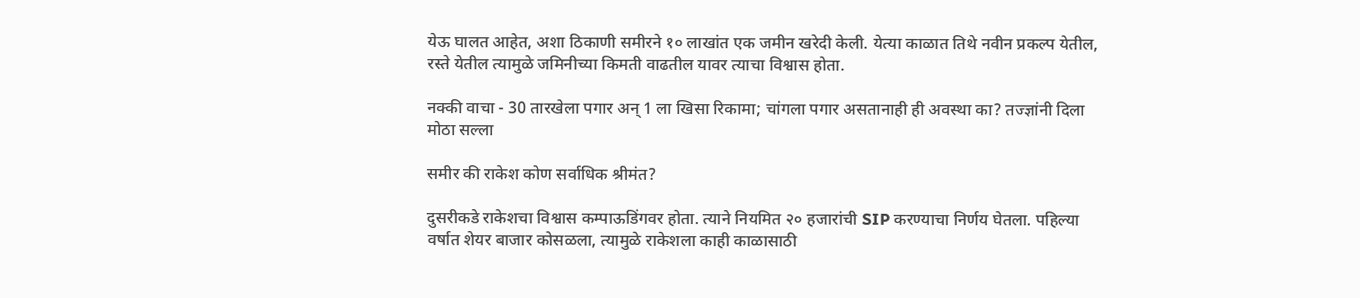येऊ घालत आहेत, अशा ठिकाणी समीरने १० लाखांत एक जमीन खरेदी केली. येत्या काळात तिथे नवीन प्रकल्प येतील, रस्ते येतील त्यामुळे जमिनीच्या किमती वाढतील यावर त्याचा विश्वास होता.

नक्की वाचा - 30 तारखेला पगार अन् 1 ला खिसा रिकामा; चांगला पगार असतानाही ही अवस्था का? तज्ज्ञांनी दिला मोठा सल्ला

समीर की राकेश कोण सर्वाधिक श्रीमंत?

दुसरीकडे राकेशचा विश्वास कम्पाऊडिंगवर होता. त्याने नियमित २० हजारांची SIP करण्याचा निर्णय घेतला. पहिल्या वर्षात शेयर बाजार कोसळला, त्यामुळे राकेशला काही काळासाठी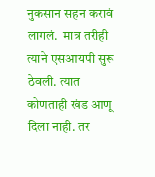नुकसान सहन करावं लागलं.  मात्र तरीही त्याने एसआयपी सुरू ठेवली. त्यात कोणताही खंड आणू दिला नाही. तर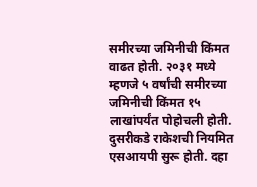समीरच्या जमिनीची किंमत वाढत होती. २०३१ मध्ये म्हणजे ५ वर्षांची समीरच्या जमिनीची किंमत १५ लाखांपर्यंत पोहोचली होती. दुसरीकडे राकेशची नियमित एसआयपी सुरू होती. दहा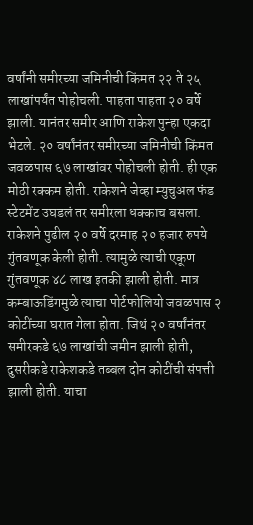वर्षांनी समीरच्या जमिनीची किंमत २२ ते २५ लाखांपर्यंत पोहोचली. पाहता पाहता २० वर्षे झाली. यानंतर समीर आणि राकेश पुन्हा एकदा भेटले. २० वर्षांनंतर समीरच्या जमिनीची किंमत जवळपास ६७ लाखांवर पोहोचली होती. ही एक मोठी रक्कम होती. राकेशने जेव्हा म्युचुअल फंड स्टेटमेंट उघडलं तर समीरला धक्काच बसला. राकेशने पुढील २० वर्षे दरमाह २० हजार रुपये गुंतवणूक केली होती. त्यामुळे त्याची एकूण गुंतवणूक ४८ लाख इतकी झाली होती. मात्र कम्बाऊडिंगमुळे त्याचा पोर्टफोलियो जवळपास २ कोटींच्या घरात गेला होता. जिथं २० वर्षांनंतर समीरकडे ६७ लाखांची जमीन झाली होती, दुसरीकडे राकेशकडे तब्बल दोन कोटींची संपत्ती झाली होती. याचा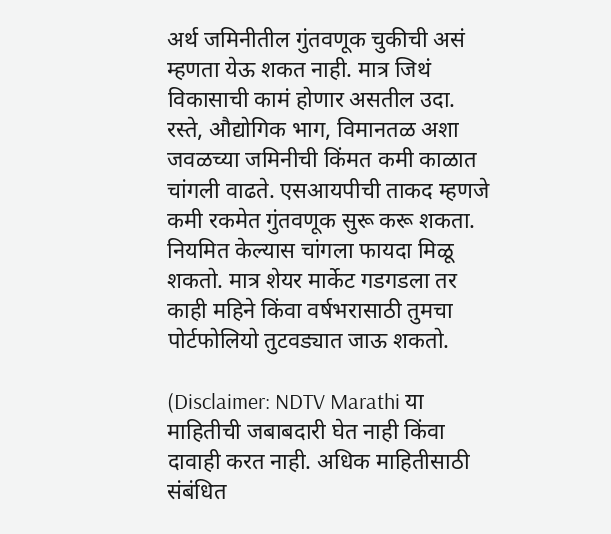अर्थ जमिनीतील गुंतवणूक चुकीची असं म्हणता येऊ शकत नाही. मात्र जिथं विकासाची कामं होणार असतील उदा. रस्ते, औद्योगिक भाग, विमानतळ अशा जवळच्या जमिनीची किंमत कमी काळात चांगली वाढते. एसआयपीची ताकद म्हणजे कमी रकमेत गुंतवणूक सुरू करू शकता. नियमित केल्यास चांगला फायदा मिळू शकतो. मात्र शेयर मार्केट गडगडला तर काही महिने किंवा वर्षभरासाठी तुमचा पोर्टफोलियो तुटवड्यात जाऊ शकतो.

(Disclaimer: NDTV Marathi या माहितीची जबाबदारी घेत नाही किंवा दावाही करत नाही. अधिक माहितीसाठी संबंधित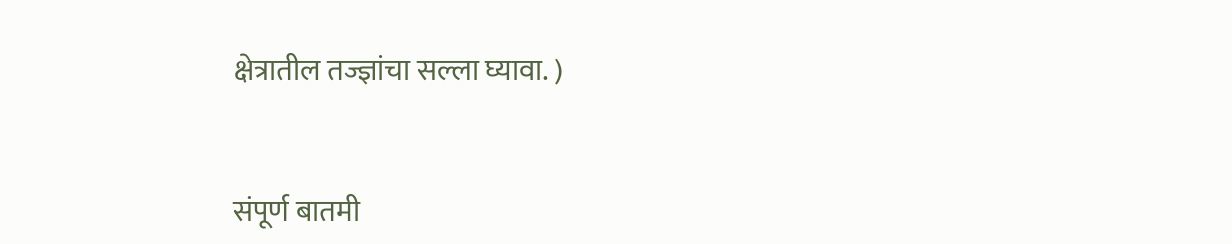क्षेत्रातील तज्ज्ञांचा सल्ला घ्यावा. )


संपूर्ण बातमी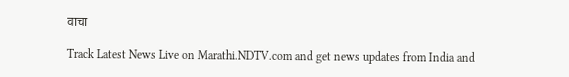वाचा

Track Latest News Live on Marathi.NDTV.com and get news updates from India and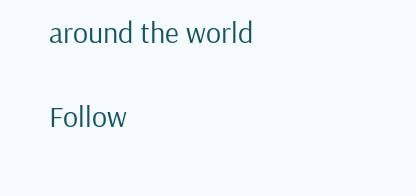around the world

Follow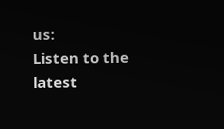us:
Listen to the latest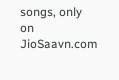songs, only on JioSaavn.com